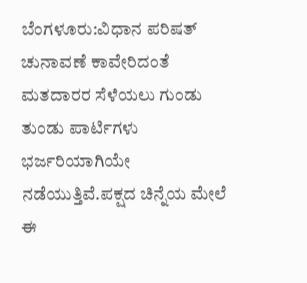ಬೆಂಗಳೂರು:ವಿಧಾನ ಪರಿಷತ್ ಚುನಾವಣೆ ಕಾವೇರಿದಂತೆ ಮತದಾರರ ಸೆಳೆಯಲು ಗುಂಡು ತುಂಡು ಪಾರ್ಟಿಗಳು ಭರ್ಜರಿಯಾಗಿಯೇ ನಡೆಯುತ್ತಿವೆ.ಪಕ್ಷದ ಚಿನ್ನೆಯ ಮೇಲೆ ಈ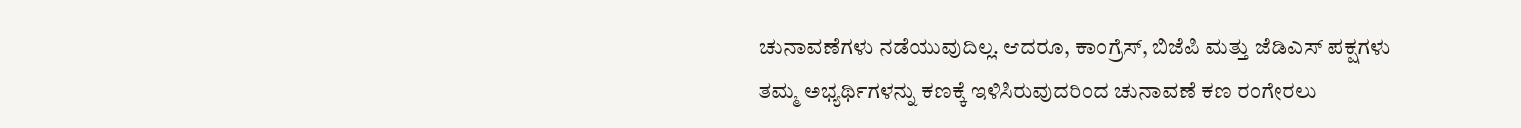ಚುನಾವಣೆಗಳು ನಡೆಯುವುದಿಲ್ಲ. ಆದರೂ, ಕಾಂಗ್ರೆಸ್, ಬಿಜೆಪಿ ಮತ್ತು ಜೆಡಿಎಸ್ ಪಕ್ಷಗಳು ತಮ್ಮ ಅಭ್ಯರ್ಥಿಗಳನ್ನು ಕಣಕ್ಕೆ ಇಳಿಸಿರುವುದರಿಂದ ಚುನಾವಣೆ ಕಣ ರಂಗೇರಲು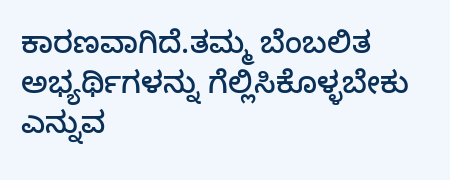ಕಾರಣವಾಗಿದೆ.ತಮ್ಮ ಬೆಂಬಲಿತ ಅಭ್ಯರ್ಥಿಗಳನ್ನು ಗೆಲ್ಲಿಸಿಕೊಳ್ಳಬೇಕು ಎನ್ನುವ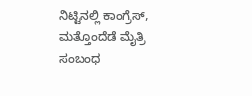ನಿಟ್ಟಿನಲ್ಲಿ ಕಾಂಗ್ರೆಸ್, ಮತ್ತೊಂದೆಡೆ ಮೈತ್ರಿ ಸಂಬಂಧ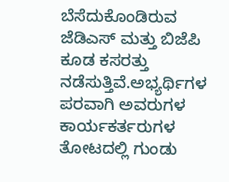ಬೆಸೆದುಕೊಂಡಿರುವ ಜೆಡಿಎಸ್ ಮತ್ತು ಬಿಜೆಪಿ ಕೂಡ ಕಸರತ್ತು ನಡೆಸುತ್ತಿವೆ.ಅಭ್ಯರ್ಥಿಗಳ ಪರವಾಗಿ ಅವರುಗಳ ಕಾರ್ಯಕರ್ತರುಗಳ ತೋಟದಲ್ಲಿ ಗುಂಡು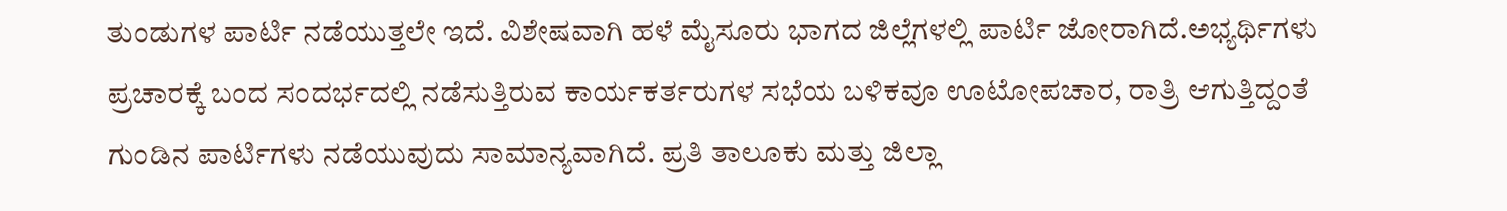ತುಂಡುಗಳ ಪಾರ್ಟಿ ನಡೆಯುತ್ತಲೇ ಇದೆ. ವಿಶೇಷವಾಗಿ ಹಳೆ ಮೈಸೂರು ಭಾಗದ ಜಿಲ್ಲೆಗಳಲ್ಲಿ ಪಾರ್ಟಿ ಜೋರಾಗಿದೆ.ಅಭ್ಯರ್ಥಿಗಳು ಪ್ರಚಾರಕ್ಕೆ ಬಂದ ಸಂದರ್ಭದಲ್ಲಿ ನಡೆಸುತ್ತಿರುವ ಕಾರ್ಯಕರ್ತರುಗಳ ಸಭೆಯ ಬಳಿಕವೂ ಊಟೋಪಚಾರ, ರಾತ್ರಿ ಆಗುತ್ತಿದ್ದಂತೆ ಗುಂಡಿನ ಪಾರ್ಟಿಗಳು ನಡೆಯುವುದು ಸಾಮಾನ್ಯವಾಗಿದೆ. ಪ್ರತಿ ತಾಲೂಕು ಮತ್ತು ಜಿಲ್ಲಾ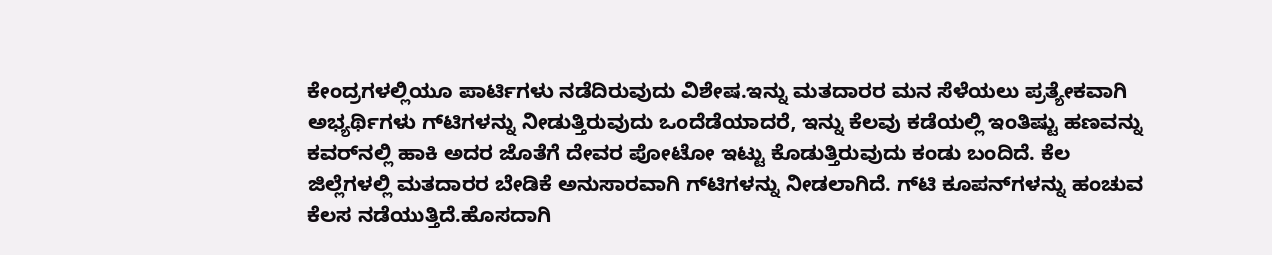ಕೇಂದ್ರಗಳಲ್ಲಿಯೂ ಪಾರ್ಟಿಗಳು ನಡೆದಿರುವುದು ವಿಶೇಷ.ಇನ್ನು ಮತದಾರರ ಮನ ಸೆಳೆಯಲು ಪ್ರತ್ಯೇಕವಾಗಿ ಅಭ್ಯರ್ಥಿಗಳು ಗ್‌ಟಿಗಳನ್ನು ನೀಡುತ್ತಿರುವುದು ಒಂದೆಡೆಯಾದರೆ, ಇನ್ನು ಕೆಲವು ಕಡೆಯಲ್ಲಿ ಇಂತಿಷ್ಟು ಹಣವನ್ನು ಕವರ್‌ನಲ್ಲಿ ಹಾಕಿ ಅದರ ಜೊತೆಗೆ ದೇವರ ಪೋಟೋ ಇಟ್ಟು ಕೊಡುತ್ತಿರುವುದು ಕಂಡು ಬಂದಿದೆ. ಕೆಲ ಜಿಲ್ಲೆಗಳಲ್ಲಿ ಮತದಾರರ ಬೇಡಿಕೆ ಅನುಸಾರವಾಗಿ ಗ್‌ಟಿಗಳನ್ನು ನೀಡಲಾಗಿದೆ. ಗ್‌ಟಿ ಕೂಪನ್‌ಗಳನ್ನು ಹಂಚುವ ಕೆಲಸ ನಡೆಯುತ್ತಿದೆ.ಹೊಸದಾಗಿ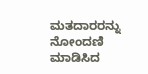ಮತದಾರರನ್ನು ನೋಂದಣಿ ಮಾಡಿಸಿದ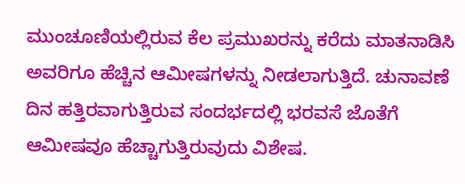ಮುಂಚೂಣಿಯಲ್ಲಿರುವ ಕೆಲ ಪ್ರಮುಖರನ್ನು ಕರೆದು ಮಾತನಾಡಿಸಿ ಅವರಿಗೂ ಹೆಚ್ಚಿನ ಆಮೀಷಗಳನ್ನು ನೀಡಲಾಗುತ್ತಿದೆ. ಚುನಾವಣೆ ದಿನ ಹತ್ತಿರವಾಗುತ್ತಿರುವ ಸಂದರ್ಭದಲ್ಲಿ ಭರವಸೆ ಜೊತೆಗೆ ಆಮೀಷವೂ ಹೆಚ್ಚಾಗುತ್ತಿರುವುದು ವಿಶೇಷ.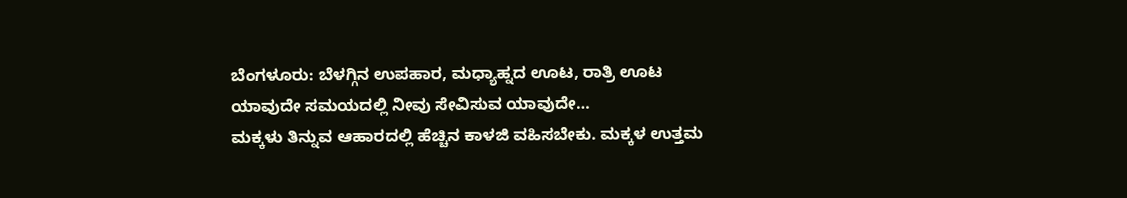ಬೆಂಗಳೂರು: ಬೆಳಗ್ಗಿನ ಉಪಹಾರ, ಮಧ್ಯಾಹ್ನದ ಊಟ, ರಾತ್ರಿ ಊಟ ಯಾವುದೇ ಸಮಯದಲ್ಲಿ ನೀವು ಸೇವಿಸುವ ಯಾವುದೇ…
ಮಕ್ಕಳು ತಿನ್ನುವ ಆಹಾರದಲ್ಲಿ ಹೆಚ್ಚಿನ ಕಾಳಜಿ ವಹಿಸಬೇಕು. ಮಕ್ಕಳ ಉತ್ತಮ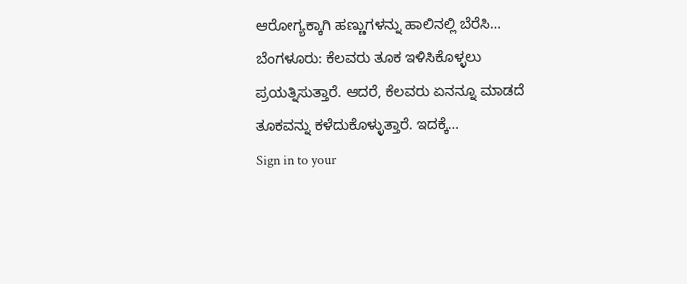ಆರೋಗ್ಯಕ್ಕಾಗಿ ಹಣ್ಣುಗಳನ್ನು ಹಾಲಿನಲ್ಲಿ ಬೆರೆಸಿ…
ಬೆಂಗಳೂರು: ಕೆಲವರು ತೂಕ ಇಳಿಸಿಕೊಳ್ಳಲು ಪ್ರಯತ್ನಿಸುತ್ತಾರೆ. ಆದರೆ, ಕೆಲವರು ಏನನ್ನೂ ಮಾಡದೆ ತೂಕವನ್ನು ಕಳೆದುಕೊಳ್ಳುತ್ತಾರೆ. ಇದಕ್ಕೆ…
Sign in to your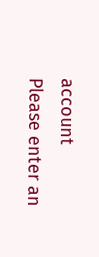account
Please enter an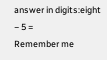answer in digits:eight − 5 =
Remember me